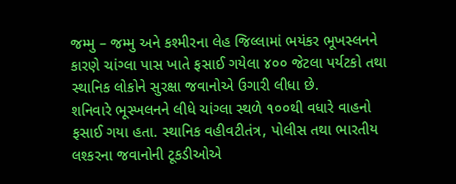જમ્મુ – જમ્મુ અને કશ્મીરના લેહ જિલ્લામાં ભયંકર ભૂખસ્લનને કારણે ચાંગ્લા પાસ ખાતે ફસાઈ ગયેલા ૪૦૦ જેટલા પર્યટકો તથા સ્થાનિક લોકોને સુરક્ષા જવાનોએ ઉગારી લીધા છે.
શનિવારે ભૂસ્ખલનને લીધે ચાંગ્લા સ્થળે ૧૦૦થી વધારે વાહનો ફસાઈ ગયા હતા. સ્થાનિક વહીવટીતંત્ર, પોલીસ તથા ભારતીય લશ્કરના જવાનોની ટૂકડીઓએ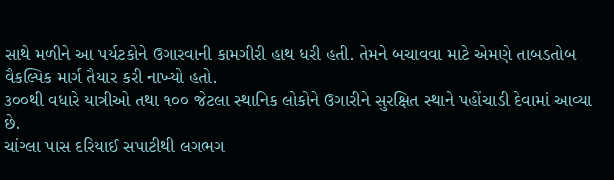સાથે મળીને આ પર્યટકોને ઉગારવાની કામગીરી હાથ ધરી હતી. તેમને બચાવવા માટે એમણે તાબડતોબ વૈકલ્પિક માર્ગ તૈયાર કરી નાખ્યો હતો.
૩૦૦થી વધારે યાત્રીઓ તથા ૧૦૦ જેટલા સ્થાનિક લોકોને ઉગારીને સુરક્ષિત સ્થાને પહોંચાડી દેવામાં આવ્યા છે.
ચાંગ્લા પાસ દરિયાઈ સપાટીથી લગભગ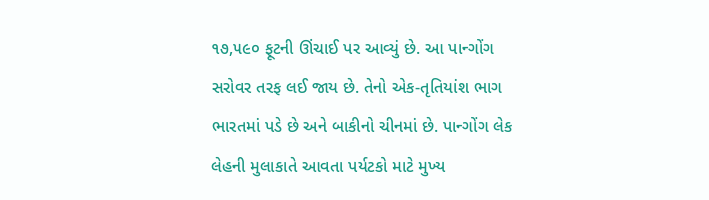૧૭,૫૯૦ ફૂટની ઊંચાઈ પર આવ્યું છે. આ પાન્ગોંગ સરોવર તરફ લઈ જાય છે. તેનો એક-તૃતિયાંશ ભાગ ભારતમાં પડે છે અને બાકીનો ચીનમાં છે. પાન્ગોંગ લેક લેહની મુલાકાતે આવતા પર્યટકો માટે મુખ્ય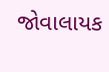જોવાલાયક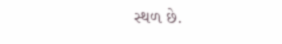સ્થળ છે.